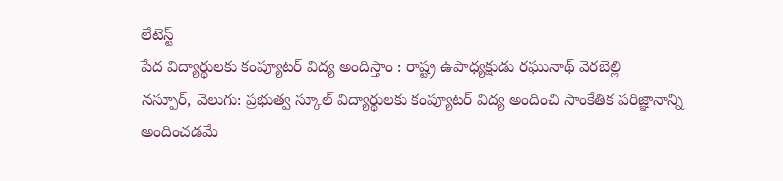లేటెస్ట్
పేద విద్యార్థులకు కంప్యూటర్ విద్య అందిస్తాం : రాష్ట్ర ఉపాధ్యక్షుడు రఘునాథ్ వెరబెల్లి
నస్పూర్, వెలుగు: ప్రభుత్వ స్కూల్ విద్యార్థులకు కంప్యూటర్ విద్య అందించి సాంకేతిక పరిజ్ఞానాన్ని అందించడమే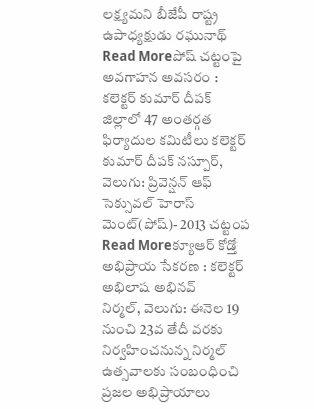లక్ష్యమని బీజేపీ రాష్ట్ర ఉపాధ్యక్షుడు రఘునాథ్
Read Moreపోష్ చట్టంపై అవగాహన అవసరం : కలెక్టర్ కుమార్ దీపక్
జిల్లాలో 47 అంతర్గత ఫిర్యాదుల కమిటీలు కలెక్టర్ కుమార్ దీపక్ నస్పూర్, వెలుగు: ప్రివెన్షన్ ఆఫ్ సెక్సువల్ హెరాస్ మెంట్(పోష్)- 2013 చట్టంప
Read Moreక్యూఆర్ కోడ్తో అభిప్రాయ సేకరణ : కలెక్టర్ అభిలాష అభినవ్
నిర్మల్, వెలుగు: ఈనెల 19 నుంచి 23వ తేదీ వరకు నిర్వహించనున్న నిర్మల్ ఉత్సవాలకు సంబంధించి ప్రజల అభిప్రాయాలు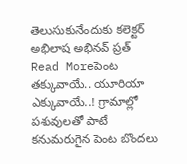తెలుసుకునేందుకు కలెక్టర్ అభిలాష అభినవ్ ప్రత్
Read Moreపెంట తక్కువాయే.. యూరియా ఎక్కువాయే..! గ్రామాల్లో పశువులతో పాటే కనుమరుగైన పెంట బొందలు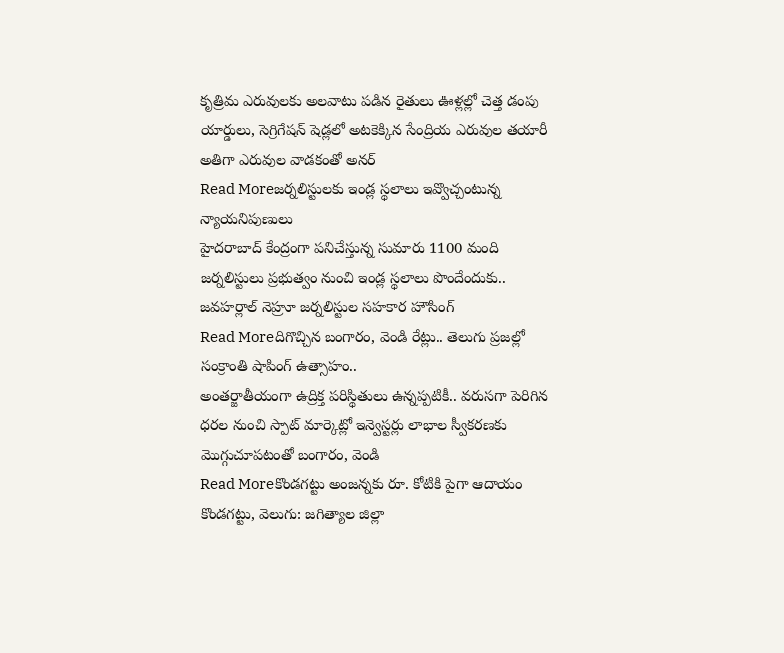కృత్రిమ ఎరువులకు అలవాటు పడిన రైతులు ఊళ్లల్లో చెత్త డంపు యార్డులు, సెగ్రిగేషన్ షెడ్లలో అటకెక్కిన సేంద్రియ ఎరువుల తయారీ అతిగా ఎరువుల వాడకంతో అనర్
Read Moreజర్నలిస్టులకు ఇండ్ల స్థలాలు ఇవ్వొచ్చంటున్న న్యాయనిపుణులు
హైదరాబాద్ కేంద్రంగా పనిచేస్తున్న సుమారు 1100 మంది జర్నలిస్టులు ప్రభుత్వం నుంచి ఇండ్ల స్థలాలు పొందేందుకు.. జవహర్లాల్ నెహ్రూ జర్నలిస్టుల సహకార హౌసింగ్
Read Moreదిగొచ్చిన బంగారం, వెండి రేట్లు.. తెలుగు ప్రజల్లో సంక్రాంతి షాపింగ్ ఉత్సాహం..
అంతర్జాతీయంగా ఉద్రిక్త పరిస్థితులు ఉన్నప్పటికీ.. వరుసగా పెరిగిన ధరల నుంచి స్పాట్ మార్కెట్లో ఇన్వెస్టర్లు లాభాల స్వీకరణకు మెుగ్గుచూపటంతో బంగారం, వెండి
Read Moreకొండగట్టు అంజన్నకు రూ. కోటికి పైగా ఆదాయం
కొండగట్టు, వెలుగు: జగిత్యాల జిల్లా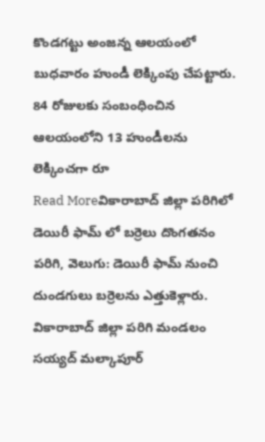కొండగట్టు అంజన్న ఆలయంలో బుధవారం హుండీ లెక్కింపు చేపట్టారు. 84 రోజులకు సంబంధించిన ఆలయంలోని 13 హుండీలను లెక్కించగా రూ
Read Moreవికారాబాద్ జిల్లా పరిగిలో డెయిరీ ఫామ్ లో బర్రెలు దొంగతనం
పరిగి, వెలుగు: డెయిరీ ఫామ్ నుంచి దుండగులు బర్రెలను ఎత్తుకెళ్లారు. వికారాబాద్ జిల్లా పరిగి మండలం సయ్యద్ మల్కాపూర్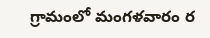గ్రామంలో మంగళవారం ర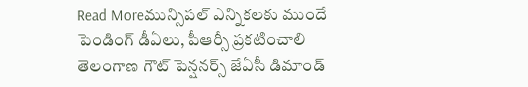Read Moreమున్సిపల్ ఎన్నికలకు ముందే పెండింగ్ డీఏలు, పీఆర్సీ ప్రకటించాలి
తెలంగాణ గౌట్ పెన్షనర్స్ జేఏసీ డిమాండ్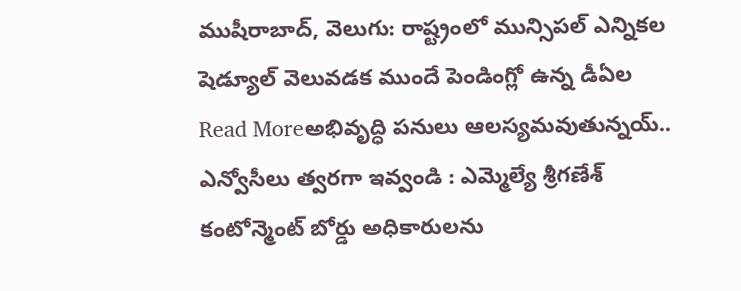ముషీరాబాద్, వెలుగు: రాష్ట్రంలో మున్సిపల్ ఎన్నికల షెడ్యూల్ వెలువడక ముందే పెండింగ్లో ఉన్న డీఏల
Read Moreఅభివృద్ధి పనులు ఆలస్యమవుతున్నయ్.. ఎన్వోసీలు త్వరగా ఇవ్వండి : ఎమ్మెల్యే శ్రీగణేశ్
కంటోన్మెంట్ బోర్డు అధికారులను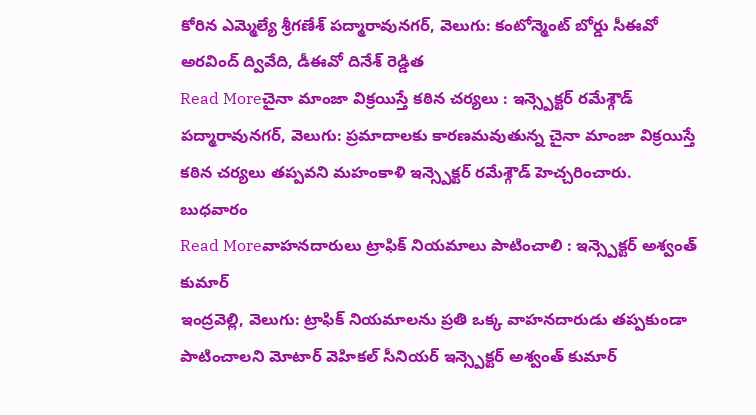కోరిన ఎమ్మెల్యే శ్రీగణేశ్ పద్మారావునగర్, వెలుగు: కంటోన్మెంట్ బోర్డు సీఈవో అరవింద్ ద్వివేది, డీఈవో దినేశ్ రెడ్డిత
Read Moreచైనా మాంజా విక్రయిస్తే కఠిన చర్యలు : ఇన్స్పెక్టర్ రమేశ్గౌడ్
పద్మారావునగర్, వెలుగు: ప్రమాదాలకు కారణమవుతున్న చైనా మాంజా విక్రయిస్తే కఠిన చర్యలు తప్పవని మహంకాళి ఇన్స్పెక్టర్ రమేశ్గౌడ్ హెచ్చరించారు. బుధవారం
Read Moreవాహనదారులు ట్రాఫిక్ నియమాలు పాటించాలి : ఇన్స్పెక్టర్ అశ్వంత్ కుమార్
ఇంద్రవెల్లి, వెలుగు: ట్రాఫిక్ నియమాలను ప్రతి ఒక్క వాహనదారుడు తప్పకుండా పాటించాలని మోటార్ వెహికల్ సీనియర్ ఇన్స్పెక్టర్ అశ్వంత్ కుమార్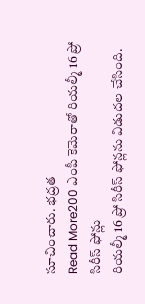సూచించారు. భద్రత
Read More200 ఎంపీ కెమెరాతో రియల్మీ 16 ప్రో సిరీస్ ఫోన్లు
రియల్మీ 16 ప్రో సిరీస్ ఫోన్లను విడుదల చేసింది.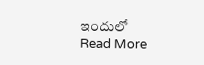ఇందులో
Read More